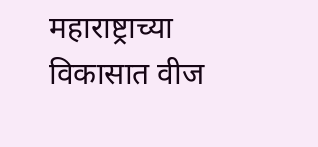महाराष्ट्राच्या विकासात वीज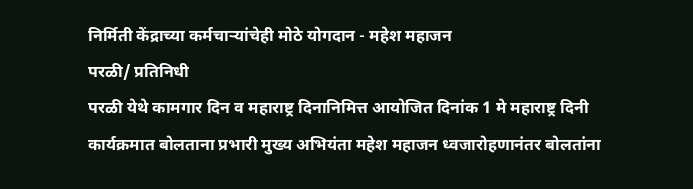निर्मिती केंद्राच्या कर्मचाऱ्यांचेही मोठे योगदान - महेश महाजन
परळी/ प्रतिनिधी
परळी येथे कामगार दिन व महाराष्ट्र दिनानिमित्त आयोजित दिनांक 1 मे महाराष्ट्र दिनी कार्यक्रमात बोलताना प्रभारी मुख्य अभियंता महेश महाजन ध्वजारोहणानंतर बोलतांना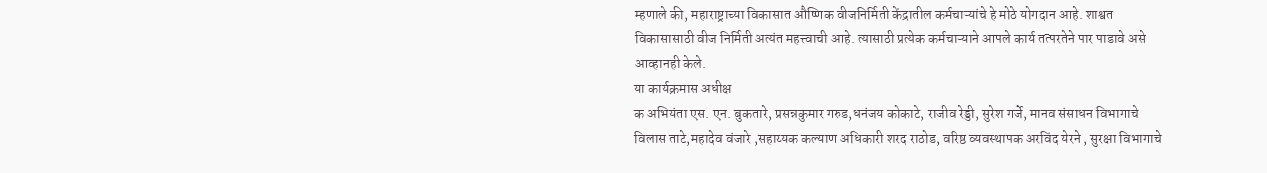म्हणाले की, महाराष्ट्राच्या विकासात औष्णिक वीजनिर्मिती केंद्रातील कर्मचाऱ्यांचे हे मोठे योगदान आहे. शाश्वत विकासासाठी वीज निर्मिती अत्यंत महत्त्वाची आहे. त्यासाठी प्रत्येक कर्मचाऱ्याने आपले कार्य तत्परतेने पार पाडावे असे आव्हानही केले.
या कार्यक्रमास अधीक्ष
क अभियंता एस. एन. बुकतारे, प्रसन्नकुमार गरुड,धनंजय कोकाटे, राजीव रेड्डी, सुरेश गर्जे, मानव संसाधन विभागाचे विलास ताटे,महादेव वंजारे ,सहाय्यक कल्याण अधिकारी शरद राठोड, वरिष्ठ व्यवस्थापक अरविंद येरने , सुरक्षा विभागाचे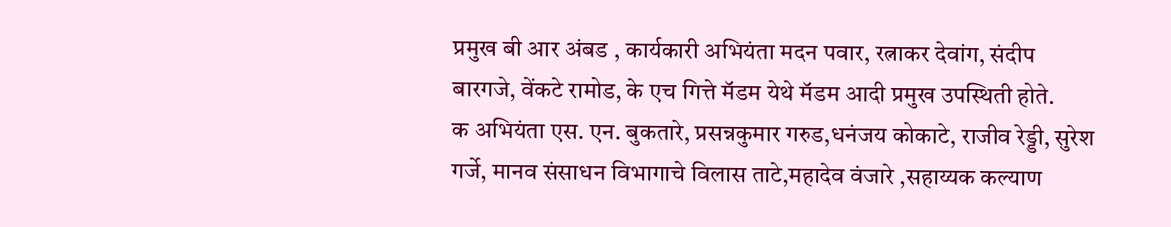प्रमुख बी आर अंबड , कार्यकारी अभियंता मदन पवार, रत्नाकर देवांग, संदीप बारगजे, वेंकटे रामोड, के एच गित्ते मॅडम येथे मॅडम आदी प्रमुख उपस्थिती होते.
क अभियंता एस. एन. बुकतारे, प्रसन्नकुमार गरुड,धनंजय कोकाटे, राजीव रेड्डी, सुरेश गर्जे, मानव संसाधन विभागाचे विलास ताटे,महादेव वंजारे ,सहाय्यक कल्याण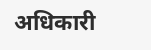अधिकारी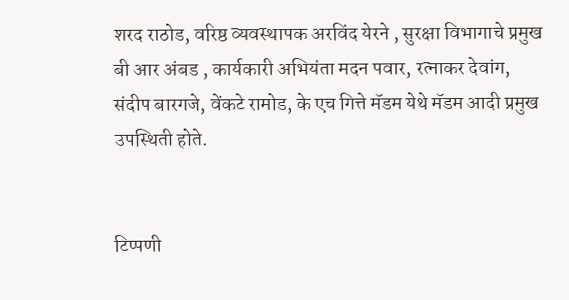शरद राठोड, वरिष्ठ व्यवस्थापक अरविंद येरने , सुरक्षा विभागाचे प्रमुख बी आर अंबड , कार्यकारी अभियंता मदन पवार, रत्नाकर देवांग, संदीप बारगजे, वेंकटे रामोड, के एच गित्ते मॅडम येथे मॅडम आदी प्रमुख उपस्थिती होते.


टिप्पणी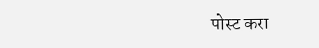पोस्ट करा